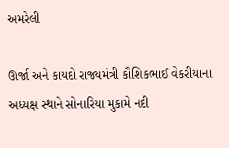અમરેલી

ઊર્જા અને કાયદો રાજ્યમંત્રી કૌશિકભાઈ વેકરીયાના અધ્યક્ષ સ્થાને સોનારિયા મુકામે નદી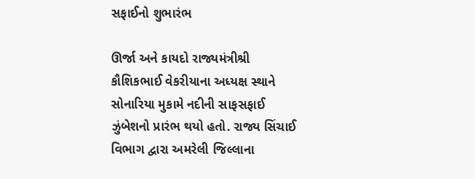સફાઈનો શુભારંભ

ઊર્જા અને કાયદો રાજ્યમંત્રીશ્રી કૌશિકભાઈ વેકરીયાના અધ્યક્ષ સ્થાને સોનારિયા મુકામે નદીની સાફસફાઈ ઝુંબેશનો પ્રારંભ થયો હતો. રાજ્ય સિંચાઈ વિભાગ દ્વારા અમરેલી જિલ્લાના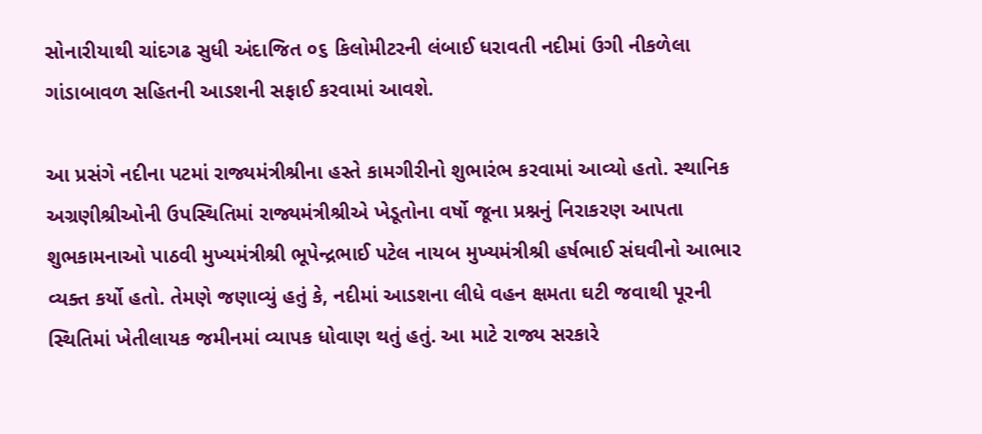સોનારીયાથી ચાંદગઢ સુધી અંદાજિત ૦૬ કિલોમીટરની લંબાઈ ધરાવતી નદીમાં ઉગી નીકળેલા ગાંડાબાવળ સહિતની આડશની સફાઈ કરવામાં આવશે.

આ પ્રસંગે નદીના પટમાં રાજ્યમંત્રીશ્રીના હસ્તે કામગીરીનો શુભારંભ કરવામાં આવ્યો હતો. સ્થાનિક અગ્રણીશ્રીઓની ઉપસ્થિતિમાં રાજ્યમંત્રીશ્રીએ ખેડૂતોના વર્ષો જૂના પ્રશ્નનું નિરાકરણ આપતા શુભકામનાઓ પાઠવી મુખ્યમંત્રીશ્રી ભૂપેન્દ્રભાઈ પટેલ નાયબ મુખ્યમંત્રીશ્રી હર્ષભાઈ સંઘવીનો આભાર વ્યક્ત કર્યો હતો. તેમણે જણાવ્યું હતું કે, નદીમાં આડશના લીધે વહન ક્ષમતા ઘટી જવાથી પૂરની સ્થિતિમાં ખેતીલાયક જમીનમાં વ્યાપક ધોવાણ થતું હતું. આ માટે રાજ્ય સરકારે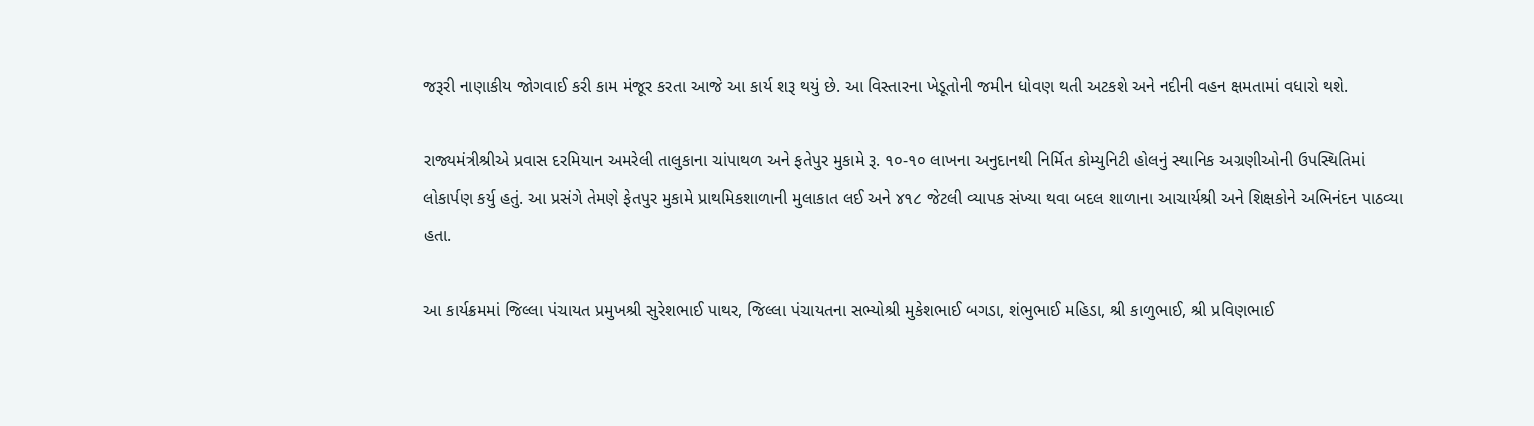જરૂરી નાણાકીય જોગવાઈ કરી કામ મંજૂર કરતા આજે આ કાર્ય શરૂ થયું છે. આ વિસ્તારના ખેડૂતોની જમીન ધોવણ થતી અટકશે અને નદીની વહન ક્ષમતામાં વધારો થશે.

રાજ્યમંત્રીશ્રીએ પ્રવાસ દરમિયાન અમરેલી તાલુકાના ચાંપાથળ અને ફતેપુર મુકામે રૂ. ૧૦-૧૦ લાખના અનુદાનથી નિર્મિત કોમ્યુનિટી હોલનું સ્થાનિક અગ્રણીઓની ઉપસ્થિતિમાં લોકાર્પણ કર્યુ હતું. આ પ્રસંગે તેમણે ફેતપુર મુકામે પ્રાથમિકશાળાની મુલાકાત લઈ અને ૪૧૮ જેટલી વ્યાપક સંખ્યા થવા બદલ શાળાના આચાર્યશ્રી અને શિક્ષકોને અભિનંદન પાઠવ્યા હતા.

આ કાર્યક્રમમાં જિલ્લા પંચાયત પ્રમુખશ્રી સુરેશભાઈ પાથર, જિલ્લા પંચાયતના સભ્યોશ્રી મુકેશભાઈ બગડા, શંભુભાઈ મહિડા, શ્રી કાળુભાઈ, શ્રી પ્રવિણભાઈ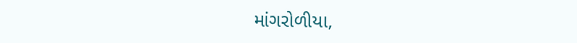માંગરોળીયા,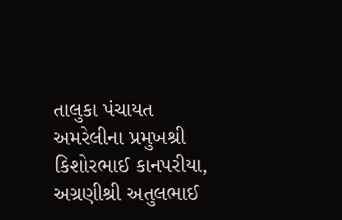તાલુકા પંચાયત અમરેલીના પ્રમુખશ્રી કિશોરભાઈ કાનપરીયા, અગ્રણીશ્રી અતુલભાઈ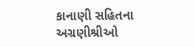કાનાણી સહિતના અગ્રણીશ્રીઓ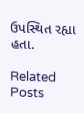ઉપસ્થિત રહ્યા હતા.

Related Posts